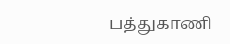பத்துகாணி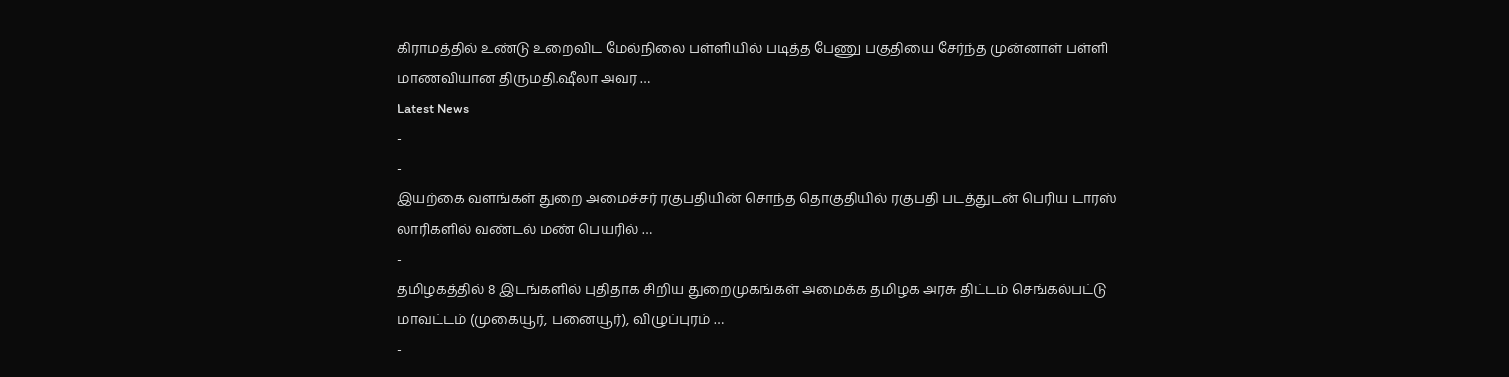கிராமத்தில் உண்டு உறைவிட மேல்நிலை பள்ளியில் படித்த பேணு பகுதியை சேர்ந்த முன்னாள் பள்ளி மாணவியான திருமதி.ஷீலா அவர …
Latest News
-
-
இயற்கை வளங்கள் துறை அமைச்சர் ரகுபதியின் சொந்த தொகுதியில் ரகுபதி படத்துடன் பெரிய டாரஸ் லாரிகளில் வண்டல் மண் பெயரில் …
-
தமிழகத்தில் 8 இடங்களில் புதிதாக சிறிய துறைமுகங்கள் அமைக்க தமிழக அரசு திட்டம் செங்கல்பட்டு மாவட்டம் (முகையூர், பனையூர்), விழுப்புரம் …
-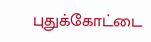புதுக்கோட்டை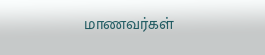மாணவர்கள்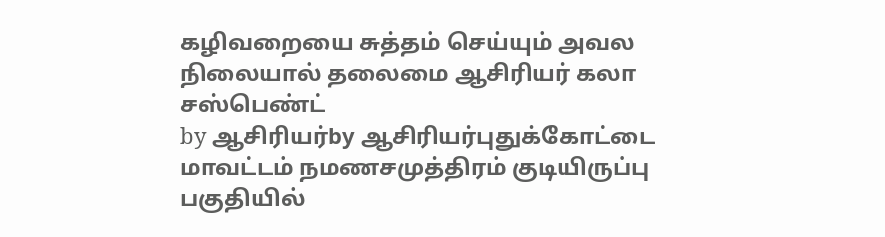கழிவறையை சுத்தம் செய்யும் அவல நிலையால் தலைமை ஆசிரியர் கலா சஸ்பெண்ட்
by ஆசிரியர்by ஆசிரியர்புதுக்கோட்டை மாவட்டம் நமணசமுத்திரம் குடியிருப்பு பகுதியில்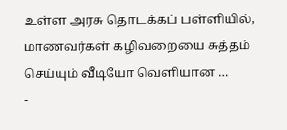உள்ள அரசு தொடக்கப் பள்ளியில், மாணவர்கள் கழிவறையை சுத்தம் செய்யும் வீடியோ வெளியான …
-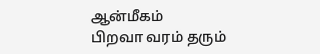ஆன்மீகம்
பிறவா வரம் தரும்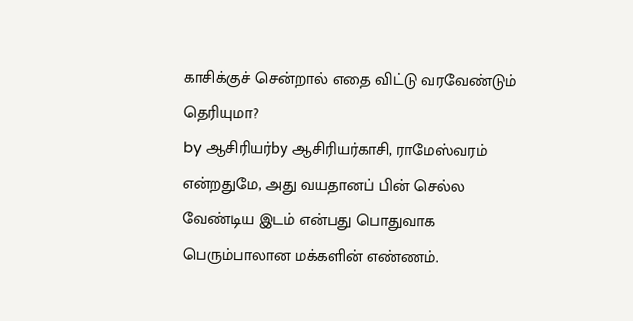காசிக்குச் சென்றால் எதை விட்டு வரவேண்டும் தெரியுமா?
by ஆசிரியர்by ஆசிரியர்காசி, ராமேஸ்வரம் என்றதுமே, அது வயதானப் பின் செல்ல வேண்டிய இடம் என்பது பொதுவாக பெரும்பாலான மக்களின் எண்ணம்.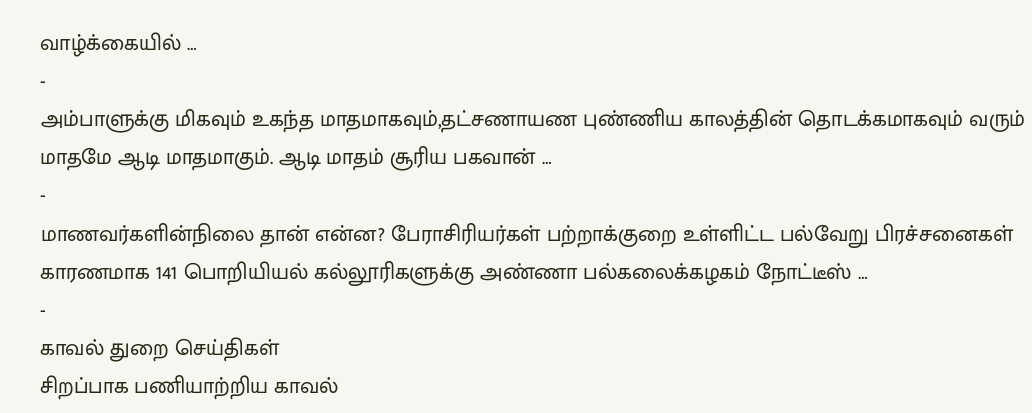வாழ்க்கையில் …
-
அம்பாளுக்கு மிகவும் உகந்த மாதமாகவும்,தட்சணாயண புண்ணிய காலத்தின் தொடக்கமாகவும் வரும் மாதமே ஆடி மாதமாகும். ஆடி மாதம் சூரிய பகவான் …
-
மாணவர்களின்நிலை தான் என்ன? பேராசிரியர்கள் பற்றாக்குறை உள்ளிட்ட பல்வேறு பிரச்சனைகள் காரணமாக 141 பொறியியல் கல்லூரிகளுக்கு அண்ணா பல்கலைக்கழகம் நோட்டீஸ் …
-
காவல் துறை செய்திகள்
சிறப்பாக பணியாற்றிய காவல்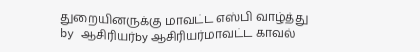துறையினருக்கு மாவட்ட எஸ்பி வாழ்த்து
by ஆசிரியர்by ஆசிரியர்மாவட்ட காவல்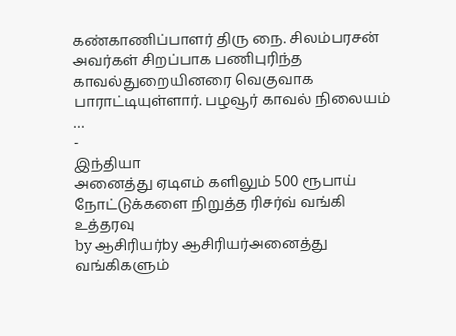கண்காணிப்பாளர் திரு நை. சிலம்பரசன் அவர்கள் சிறப்பாக பணிபுரிந்த காவல்துறையினரை வெகுவாக பாராட்டியுள்ளார். பழவூர் காவல் நிலையம் …
-
இந்தியா
அனைத்து ஏடிஎம் களிலும் 500 ரூபாய் நோட்டுக்களை நிறுத்த ரிசர்வ் வங்கி உத்தரவு
by ஆசிரியர்by ஆசிரியர்அனைத்து வங்கிகளும்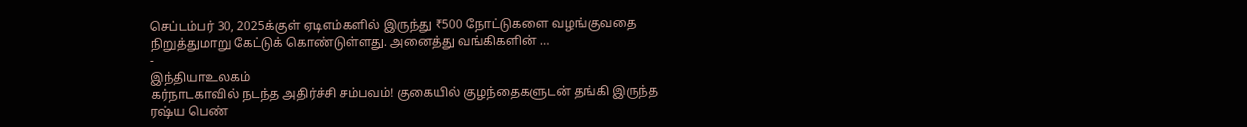செப்டம்பர் 30, 2025க்குள் ஏடிஎம்களில் இருந்து ₹500 நோட்டுகளை வழங்குவதை நிறுத்துமாறு கேட்டுக் கொண்டுள்ளது. அனைத்து வங்கிகளின் …
-
இந்தியாஉலகம்
கர்நாடகாவில் நடந்த அதிர்ச்சி சம்பவம்! குகையில் குழந்தைகளுடன் தங்கி இருந்த ரஷ்ய பெண்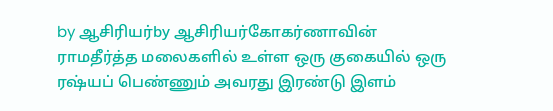by ஆசிரியர்by ஆசிரியர்கோகர்ணாவின் ராமதீர்த்த மலைகளில் உள்ள ஒரு குகையில் ஒரு ரஷ்யப் பெண்ணும் அவரது இரண்டு இளம்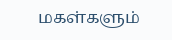மகள்களும்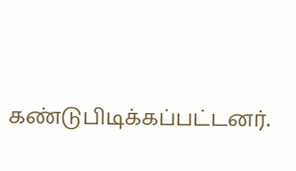கண்டுபிடிக்கப்பட்டனர்.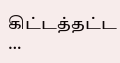கிட்டத்தட்ட …